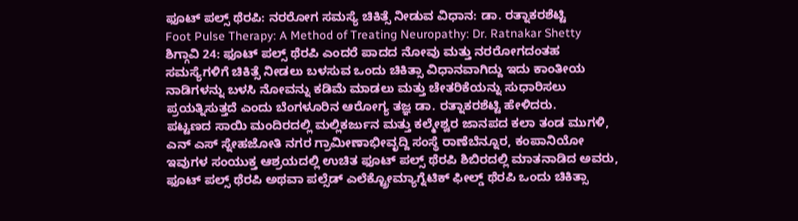ಫೂಟ್ ಪಲ್ಸ್ ಥೆರಪಿ: ನರರೋಗ ಸಮಸ್ಯೆ ಚಿಕಿತ್ಸೆ ನೀಡುವ ವಿಧಾನ: ಡಾ. ರತ್ನಾಕರಶೆಟ್ಟಿ
Foot Pulse Therapy: A Method of Treating Neuropathy: Dr. Ratnakar Shetty
ಶಿಗ್ಗಾವಿ 24: ಫೂಟ್ ಪಲ್ಸ್ ಥೆರಪಿ ಎಂದರೆ ಪಾದದ ನೋವು ಮತ್ತು ನರರೋಗದಂತಹ ಸಮಸ್ಯೆಗಳಿಗೆ ಚಿಕಿತ್ಸೆ ನೀಡಲು ಬಳಸುವ ಒಂದು ಚಿಕಿತ್ಸಾ ವಿಧಾನವಾಗಿದ್ದು ಇದು ಕಾಂತೀಯ ನಾಡಿಗಳನ್ನು ಬಳಸಿ ನೋವನ್ನು ಕಡಿಮೆ ಮಾಡಲು ಮತ್ತು ಚೇತರಿಕೆಯನ್ನು ಸುಧಾರಿಸಲು ಪ್ರಯತ್ನಿಸುತ್ತದೆ ಎಂದು ಬೆಂಗಳೂರಿನ ಆರೋಗ್ಯ ತಜ್ಞ ಡಾ. ರತ್ನಾಕರಶೆಟ್ಟಿ ಹೇಳಿದರು.
ಪಟ್ಟಣದ ಸಾಯಿ ಮಂದಿರದಲ್ಲಿ ಮಲ್ಲಿಕರ್ಜುನ ಮತ್ತು ಕಲ್ಮೇಶ್ವರ ಜಾನಪದ ಕಲಾ ತಂಡ ಮುಗಳಿ, ಎನ್ ಎಸ್ ಸ್ನೇಹಜೋತಿ ನಗರ ಗ್ರಾಮೀಣಾಭೀವೃದ್ದಿ ಸಂಸ್ಥೆ ರಾಣೆಬೆನ್ನೂರ, ಕಂಪಾನಿಯೋ ಇವುಗಳ ಸಂಯುಕ್ತ ಆಶ್ರಯದಲ್ಲಿ ಉಚಿತ ಫೂಟ್ ಪಲ್ಸ್ ಥೆರಪಿ ಶಿಬಿರದಲ್ಲಿ ಮಾತನಾಡಿದ ಅವರು, ಫೂಟ್ ಪಲ್ಸ್ ಥೆರಪಿ ಅಥವಾ ಪಲ್ಸೆಡ್ ಎಲೆಕ್ಟ್ರೋಮ್ಯಾಗ್ನೆಟಿಕ್ ಫೀಲ್ಡ್ ಥೆರಪಿ ಒಂದು ಚಿಕಿತ್ಸಾ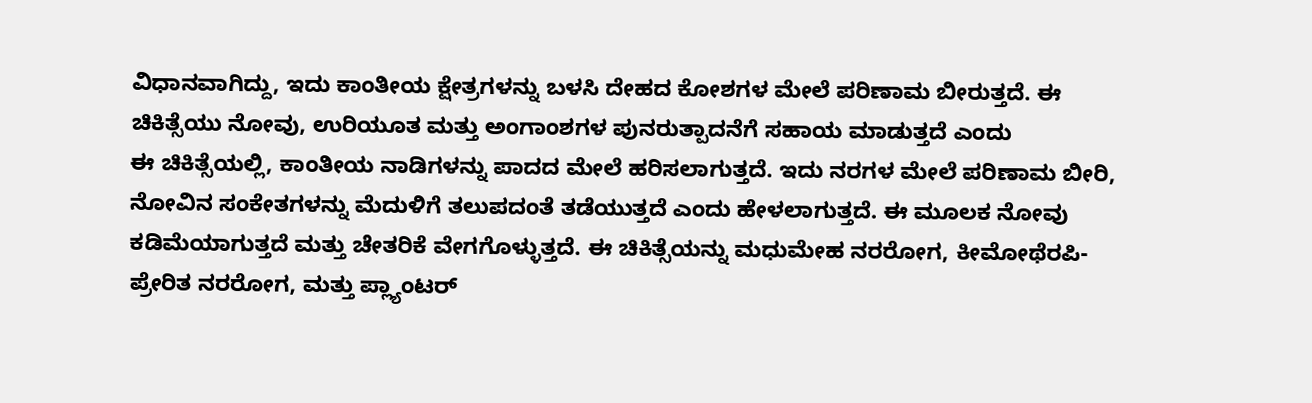ವಿಧಾನವಾಗಿದ್ದು, ಇದು ಕಾಂತೀಯ ಕ್ಷೇತ್ರಗಳನ್ನು ಬಳಸಿ ದೇಹದ ಕೋಶಗಳ ಮೇಲೆ ಪರಿಣಾಮ ಬೀರುತ್ತದೆ. ಈ ಚಿಕಿತ್ಸೆಯು ನೋವು, ಉರಿಯೂತ ಮತ್ತು ಅಂಗಾಂಶಗಳ ಪುನರುತ್ಪಾದನೆಗೆ ಸಹಾಯ ಮಾಡುತ್ತದೆ ಎಂದು
ಈ ಚಿಕಿತ್ಸೆಯಲ್ಲಿ, ಕಾಂತೀಯ ನಾಡಿಗಳನ್ನು ಪಾದದ ಮೇಲೆ ಹರಿಸಲಾಗುತ್ತದೆ. ಇದು ನರಗಳ ಮೇಲೆ ಪರಿಣಾಮ ಬೀರಿ, ನೋವಿನ ಸಂಕೇತಗಳನ್ನು ಮೆದುಳಿಗೆ ತಲುಪದಂತೆ ತಡೆಯುತ್ತದೆ ಎಂದು ಹೇಳಲಾಗುತ್ತದೆ. ಈ ಮೂಲಕ ನೋವು ಕಡಿಮೆಯಾಗುತ್ತದೆ ಮತ್ತು ಚೇತರಿಕೆ ವೇಗಗೊಳ್ಳುತ್ತದೆ. ಈ ಚಿಕಿತ್ಸೆಯನ್ನು ಮಧುಮೇಹ ನರರೋಗ, ಕೀಮೋಥೆರಪಿ-ಪ್ರೇರಿತ ನರರೋಗ, ಮತ್ತು ಪ್ಲ್ಯಾಂಟರ್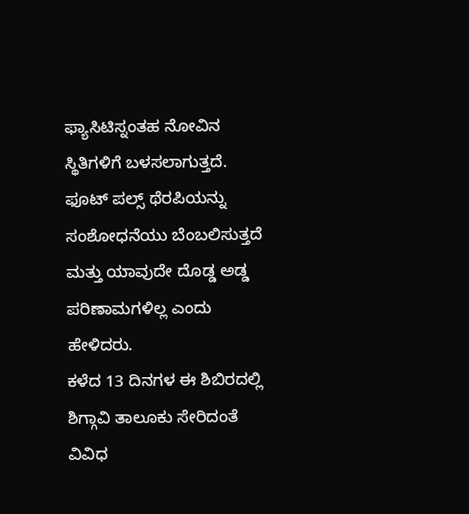ಫ್ಯಾಸಿಟಿಸ್ನಂತಹ ನೋವಿನ ಸ್ಥಿತಿಗಳಿಗೆ ಬಳಸಲಾಗುತ್ತದೆ. ಫೂಟ್ ಪಲ್ಸ್ ಥೆರಪಿಯನ್ನು ಸಂಶೋಧನೆಯು ಬೆಂಬಲಿಸುತ್ತದೆ ಮತ್ತು ಯಾವುದೇ ದೊಡ್ಡ ಅಡ್ಡ ಪರಿಣಾಮಗಳಿಲ್ಲ ಎಂದು ಹೇಳಿದರು.
ಕಳೆದ 13 ದಿನಗಳ ಈ ಶಿಬಿರದಲ್ಲಿ ಶಿಗ್ಗಾವಿ ತಾಲೂಕು ಸೇರಿದಂತೆ ವಿವಿಧ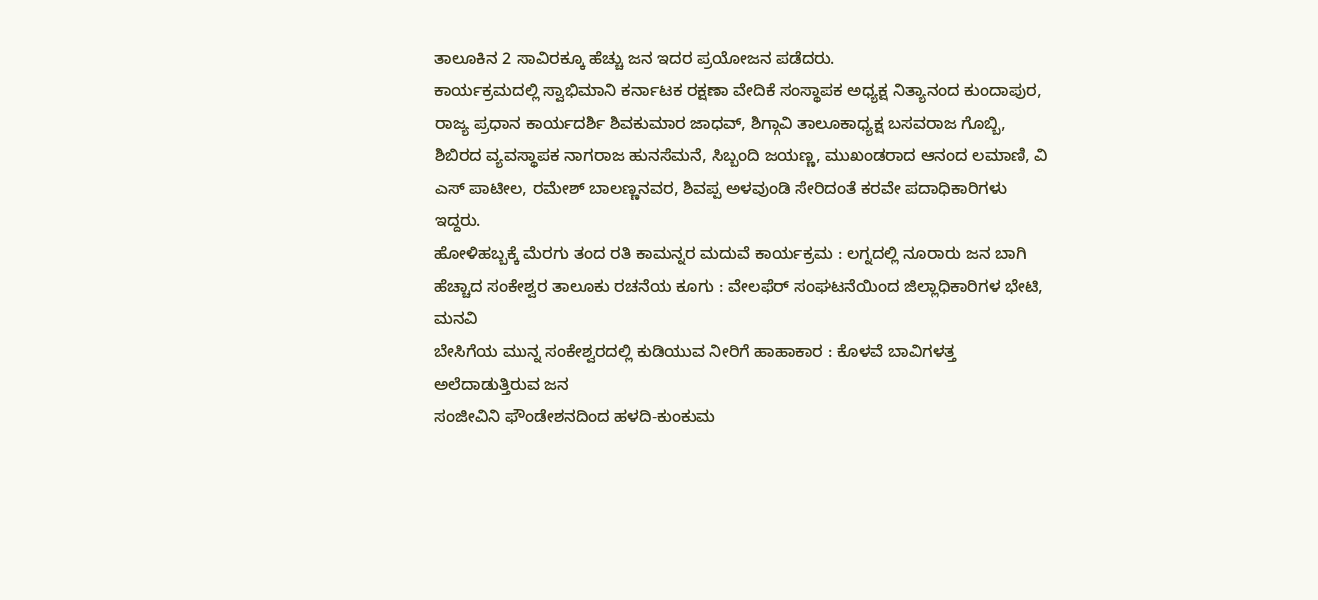ತಾಲೂಕಿನ 2 ಸಾವಿರಕ್ಕೂ ಹೆಚ್ಚು ಜನ ಇದರ ಪ್ರಯೋಜನ ಪಡೆದರು.
ಕಾರ್ಯಕ್ರಮದಲ್ಲಿ ಸ್ವಾಭಿಮಾನಿ ಕರ್ನಾಟಕ ರಕ್ಷಣಾ ವೇದಿಕೆ ಸಂಸ್ಥಾಪಕ ಅಧ್ಯಕ್ಷ ನಿತ್ಯಾನಂದ ಕುಂದಾಪುರ, ರಾಜ್ಯ ಪ್ರಧಾನ ಕಾರ್ಯದರ್ಶಿ ಶಿವಕುಮಾರ ಜಾಧವ್, ಶಿಗ್ಗಾವಿ ತಾಲೂಕಾಧ್ಯಕ್ಷ ಬಸವರಾಜ ಗೊಬ್ಬಿ, ಶಿಬಿರದ ವ್ಯವಸ್ಥಾಪಕ ನಾಗರಾಜ ಹುನಸೆಮನೆ, ಸಿಬ್ಬಂದಿ ಜಯಣ್ಣ, ಮುಖಂಡರಾದ ಆನಂದ ಲಮಾಣಿ, ವಿ ಎಸ್ ಪಾಟೀಲ, ರಮೇಶ್ ಬಾಲಣ್ಣನವರ, ಶಿವಪ್ಪ ಅಳವುಂಡಿ ಸೇರಿದಂತೆ ಕರವೇ ಪದಾಧಿಕಾರಿಗಳು ಇದ್ದರು.
ಹೋಳಿಹಬ್ಬಕ್ಕೆ ಮೆರಗು ತಂದ ರತಿ ಕಾಮನ್ನರ ಮದುವೆ ಕಾರ್ಯಕ್ರಮ : ಲಗ್ನದಲ್ಲಿ ನೂರಾರು ಜನ ಬಾಗಿ
ಹೆಚ್ಚಾದ ಸಂಕೇಶ್ವರ ತಾಲೂಕು ರಚನೆಯ ಕೂಗು : ವೇಲಫೆರ್ ಸಂಘಟನೆಯಿಂದ ಜಿಲ್ಲಾಧಿಕಾರಿಗಳ ಭೇಟಿ, ಮನವಿ
ಬೇಸಿಗೆಯ ಮುನ್ನ ಸಂಕೇಶ್ವರದಲ್ಲಿ ಕುಡಿಯುವ ನೀರಿಗೆ ಹಾಹಾಕಾರ : ಕೊಳವೆ ಬಾವಿಗಳತ್ತ ಅಲೆದಾಡುತ್ತಿರುವ ಜನ
ಸಂಜೀವಿನಿ ಫೌಂಡೇಶನದಿಂದ ಹಳದಿ-ಕುಂಕುಮ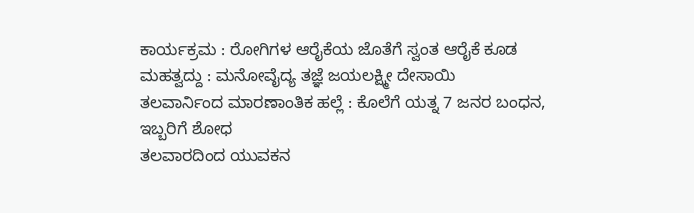ಕಾರ್ಯಕ್ರಮ : ರೋಗಿಗಳ ಆರೈಕೆಯ ಜೊತೆಗೆ ಸ್ವಂತ ಆರೈಕೆ ಕೂಡ ಮಹತ್ವದ್ದು : ಮನೋವೈದ್ಯ ತಜ್ಞೆ ಜಯಲಕ್ಷ್ಮೀ ದೇಸಾಯಿ
ತಲವಾರ್ನಿಂದ ಮಾರಣಾಂತಿಕ ಹಲ್ಲೆ : ಕೊಲೆಗೆ ಯತ್ನ 7 ಜನರ ಬಂಧನ, ಇಬ್ಬರಿಗೆ ಶೋಧ
ತಲವಾರದಿಂದ ಯುವಕನ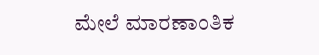ಮೇಲೆ ಮಾರಣಾಂತಿಕ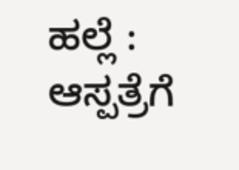ಹಲ್ಲೆ : ಆಸ್ಪತ್ರೆಗೆ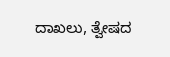ದಾಖಲು, ತ್ವೇಷದ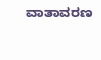ವಾತಾವರಣ